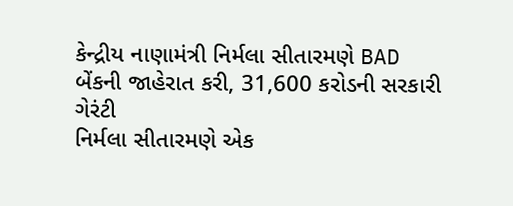કેન્દ્રીય નાણામંત્રી નિર્મલા સીતારમણે BAD બેંકની જાહેરાત કરી, 31,600 કરોડની સરકારી ગેરંટી
નિર્મલા સીતારમણે એક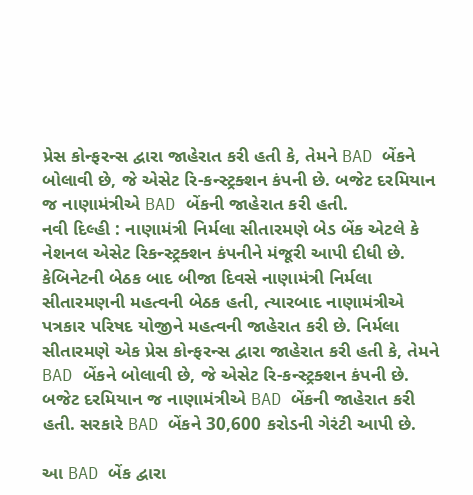પ્રેસ કોન્ફરન્સ દ્વારા જાહેરાત કરી હતી કે, તેમને BAD બેંકને બોલાવી છે, જે એસેટ રિ-કન્સ્ટ્રક્શન કંપની છે. બજેટ દરમિયાન જ નાણામંત્રીએ BAD બેંકની જાહેરાત કરી હતી.
નવી દિલ્હી : નાણામંત્રી નિર્મલા સીતારમણે બેડ બેંક એટલે કે નેશનલ એસેટ રિકન્સ્ટ્રક્શન કંપનીને મંજૂરી આપી દીધી છે. કેબિનેટની બેઠક બાદ બીજા દિવસે નાણામંત્રી નિર્મલા સીતારમણની મહત્વની બેઠક હતી, ત્યારબાદ નાણામંત્રીએ પત્રકાર પરિષદ યોજીને મહત્વની જાહેરાત કરી છે. નિર્મલા સીતારમણે એક પ્રેસ કોન્ફરન્સ દ્વારા જાહેરાત કરી હતી કે, તેમને BAD બેંકને બોલાવી છે, જે એસેટ રિ-કન્સ્ટ્રક્શન કંપની છે. બજેટ દરમિયાન જ નાણામંત્રીએ BAD બેંકની જાહેરાત કરી હતી. સરકારે BAD બેંકને 30,600 કરોડની ગેરંટી આપી છે.

આ BAD બેંક દ્વારા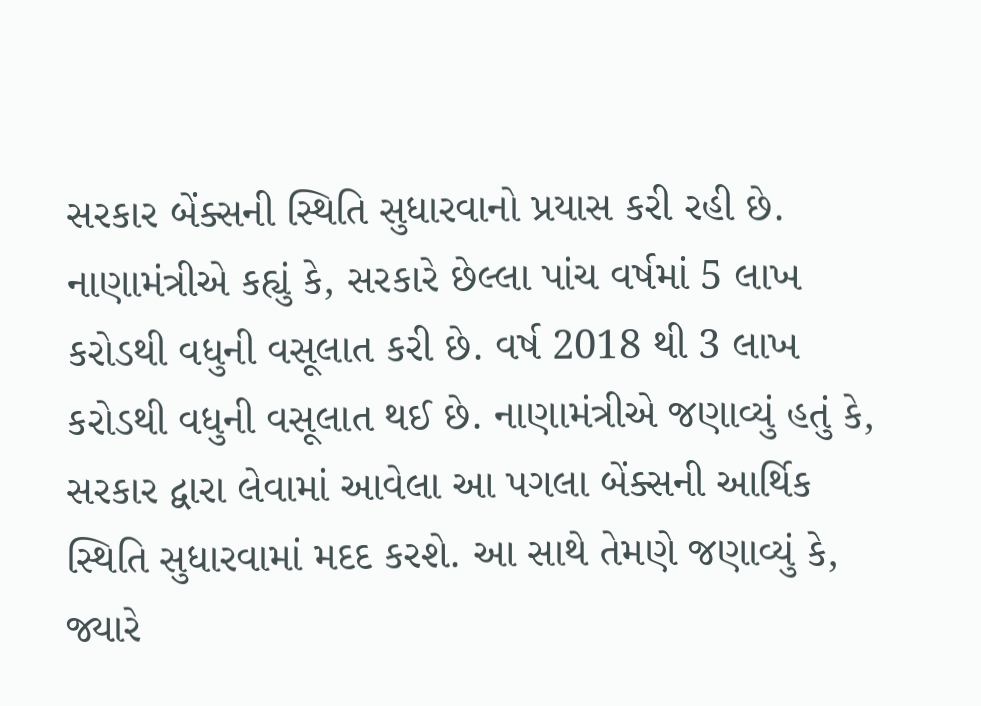સરકાર બેંક્સની સ્થિતિ સુધારવાનો પ્રયાસ કરી રહી છે. નાણામંત્રીએ કહ્યું કે, સરકારે છેલ્લા પાંચ વર્ષમાં 5 લાખ કરોડથી વધુની વસૂલાત કરી છે. વર્ષ 2018 થી 3 લાખ કરોડથી વધુની વસૂલાત થઈ છે. નાણામંત્રીએ જણાવ્યું હતું કે, સરકાર દ્વારા લેવામાં આવેલા આ પગલા બેંક્સની આર્થિક સ્થિતિ સુધારવામાં મદદ કરશે. આ સાથે તેમણે જણાવ્યું કે, જ્યારે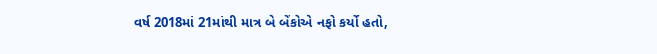વર્ષ 2018માં 21માંથી માત્ર બે બેંકોએ નફો કર્યો હતો,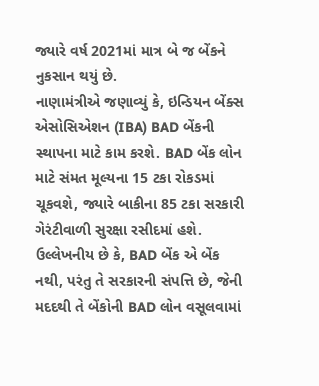જ્યારે વર્ષ 2021માં માત્ર બે જ બેંકને નુકસાન થયું છે.
નાણામંત્રીએ જણાવ્યું કે, ઇન્ડિયન બેંક્સ એસોસિએશન (IBA) BAD બેંકની સ્થાપના માટે કામ કરશે. BAD બેંક લોન માટે સંમત મૂલ્યના 15 ટકા રોકડમાં ચૂકવશે, જ્યારે બાકીના 85 ટકા સરકારી ગેરંટીવાળી સુરક્ષા રસીદમાં હશે. ઉલ્લેખનીય છે કે, BAD બેંક એ બેંક નથી, પરંતુ તે સરકારની સંપત્તિ છે, જેની મદદથી તે બેંકોની BAD લોન વસૂલવામાં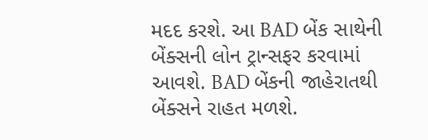મદદ કરશે. આ BAD બેંક સાથેની બેંક્સની લોન ટ્રાન્સફર કરવામાં આવશે. BAD બેંકની જાહેરાતથી બેંક્સને રાહત મળશે.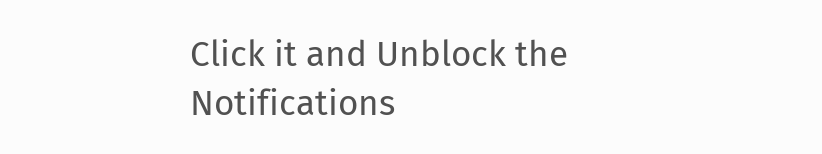Click it and Unblock the Notifications